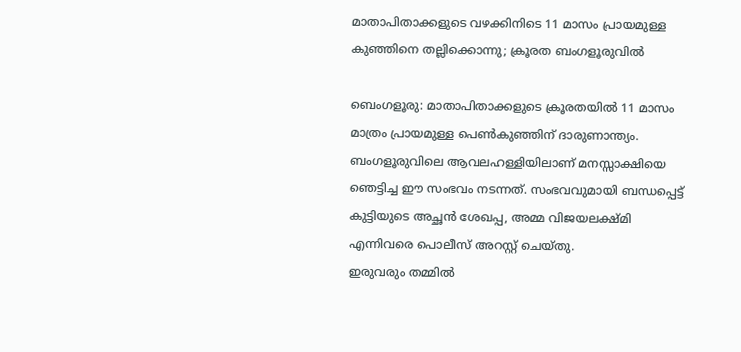മാതാപിതാക്കളുടെ വഴക്കിനിടെ 11 മാസം പ്രായമുള്ള കുഞ്ഞിനെ തല്ലിക്കൊന്നു; ക്രൂരത ബംഗളൂരുവിൽ

ബെംഗളൂരു: മാതാപിതാക്കളുടെ ക്രൂരതയിൽ 11 മാസം മാത്രം പ്രായമുള്ള പെൺകുഞ്ഞിന് ദാരുണാന്ത്യം. ബംഗളൂരുവിലെ ആവലഹള്ളിയിലാണ് മനസ്സാക്ഷിയെ ഞെട്ടിച്ച ഈ സംഭവം നടന്നത്. സംഭവവുമായി ബന്ധപ്പെട്ട് കുട്ടിയുടെ അച്ഛൻ ശേഖപ്പ, അമ്മ വിജയലക്ഷ്മി എന്നിവരെ പൊലീസ് അറസ്റ്റ് ചെയ്തു.
ഇരുവരും തമ്മിൽ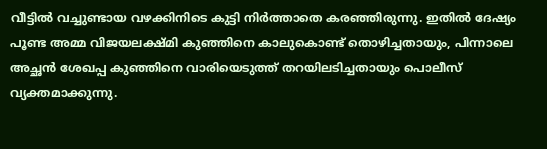വീട്ടിൽ വച്ചുണ്ടായ വഴക്കിനിടെ കുട്ടി നിർത്താതെ കരഞ്ഞിരുന്നു. ഇതിൽ ദേഷ്യം പൂണ്ട അമ്മ വിജയലക്ഷ്മി കുഞ്ഞിനെ കാലുകൊണ്ട് തൊഴിച്ചതായും, പിന്നാലെ അച്ഛൻ ശേഖപ്പ കുഞ്ഞിനെ വാരിയെടുത്ത് തറയിലടിച്ചതായും പൊലീസ് വ്യക്തമാക്കുന്നു.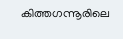കിത്തഗന്നൂരിലെ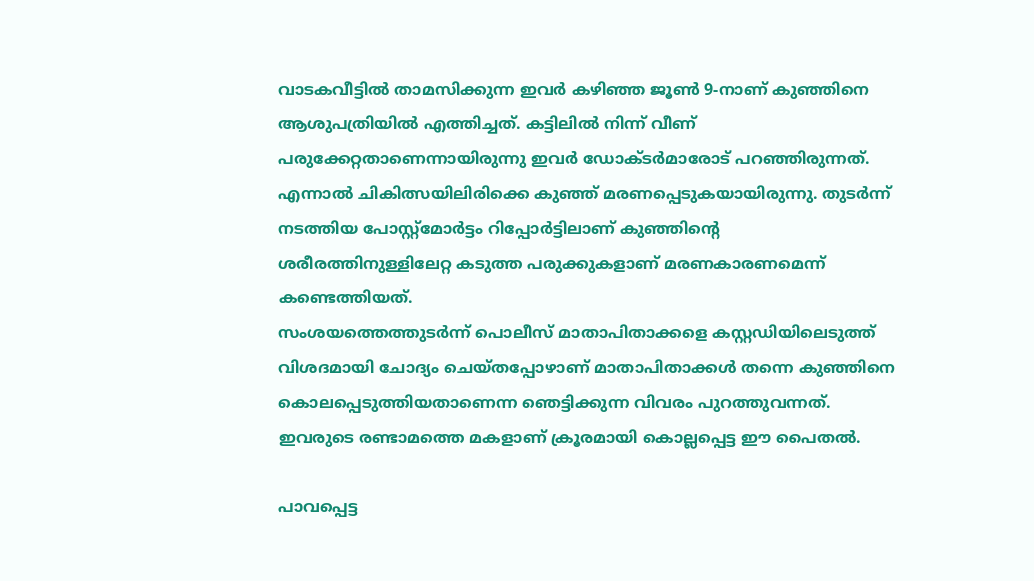വാടകവീട്ടിൽ താമസിക്കുന്ന ഇവർ കഴിഞ്ഞ ജൂൺ 9-നാണ് കുഞ്ഞിനെ ആശുപത്രിയിൽ എത്തിച്ചത്. കട്ടിലിൽ നിന്ന് വീണ് പരുക്കേറ്റതാണെന്നായിരുന്നു ഇവർ ഡോക്ടർമാരോട് പറഞ്ഞിരുന്നത്. എന്നാൽ ചികിത്സയിലിരിക്കെ കുഞ്ഞ് മരണപ്പെടുകയായിരുന്നു. തുടർന്ന് നടത്തിയ പോസ്റ്റ്മോർട്ടം റിപ്പോർട്ടിലാണ് കുഞ്ഞിന്റെ ശരീരത്തിനുള്ളിലേറ്റ കടുത്ത പരുക്കുകളാണ് മരണകാരണമെന്ന് കണ്ടെത്തിയത്.
സംശയത്തെത്തുടർന്ന് പൊലീസ് മാതാപിതാക്കളെ കസ്റ്റഡിയിലെടുത്ത് വിശദമായി ചോദ്യം ചെയ്തപ്പോഴാണ് മാതാപിതാക്കൾ തന്നെ കുഞ്ഞിനെ കൊലപ്പെടുത്തിയതാണെന്ന ഞെട്ടിക്കുന്ന വിവരം പുറത്തുവന്നത്. ഇവരുടെ രണ്ടാമത്തെ മകളാണ് ക്രൂരമായി കൊല്ലപ്പെട്ട ഈ പൈതൽ.

പാവപ്പെട്ട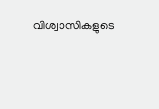വിശ്വാസികളുടെ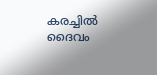കരച്ചിൽ ദൈവം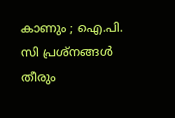കാണും ; ഐ.പി. സി പ്രശ്‌നങ്ങൾ തീരും